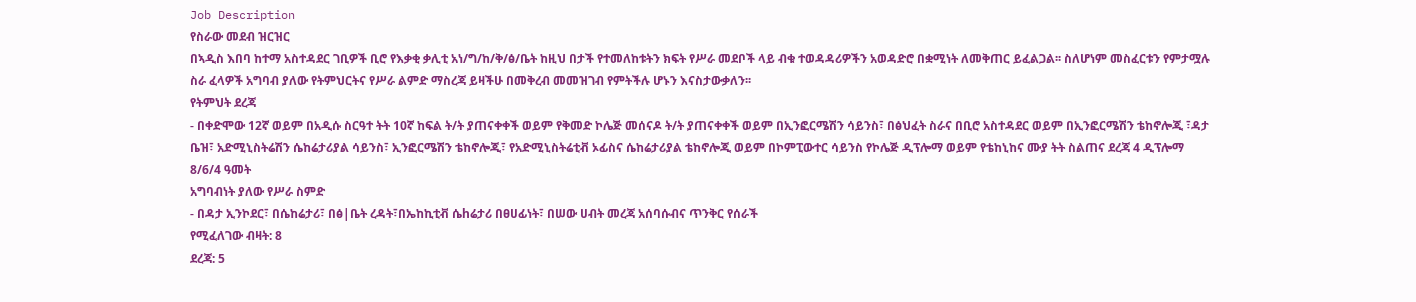Job Description
የስራው መደብ ዝርዝር
በኣዲስ እበባ ከተማ አስተዳደር ገቢዎች ቢሮ የእቃቂ ቃሊቲ አነ/ግ/ከ/ቅ/ፅ/ቤት ከዚህ በታች የተመለከቱትን ክፍት የሥራ መደቦች ላይ ብቁ ተወዳዳሪዎችን አወዳድሮ በቋሚነት ለመቅጠር ይፈልጋል፡፡ ስለሆነም መስፈርቱን የምታሟሉ ስራ ፈላዎች አግባብ ያለው የትምህርትና የሥራ ልምድ ማስረጃ ይዛችሁ በመቅረብ መመዝገብ የምትችሉ ሆኑን እናስታውቃለን፡፡
የትምህት ደረጃ
- በቀድሞው 12ኛ ወይም በአዲሱ ስርዓተ ትት 10ኛ ከፍል ት/ት ያጠናቀቀች ወይም የቅመድ ኮሌጅ መሰናዶ ት/ት ያጠናቀቀች ወይም በኢንፎርሜሽን ሳይንስ፣ በፅህፈት ስራና በቢሮ አስተዳደር ወይም በኢንፎርሜሽን ቴከኖሎጂ ፣ዳታ ቤዝ፣ አድሚኒስትሬሽን ሴከሬታሪያል ሳይንስ፣ ኢንፎርሜሽን ቴከኖሎጂ፣ የአድሚኒስትሬቲቭ ኦፊስና ሴከሬታሪያል ቴከኖሎጂ ወይም በኮምፒውተር ሳይንስ የኮሌጅ ዲፕሎማ ወይም የቴከኒከና ሙያ ትት ስልጠና ደረጃ 4 ዲፕሎማ 8/6/4 ዓመት
አግባብነት ያለው የሥራ ስምድ
- በዳታ ኢንኮደር፣ በሴከሬታሪ፣ በፅ|ቤት ረዳት፣በኤከኪቲቭ ሴhሬታሪ በፀሀፊነት፣ በሠው ሀብት መረጃ አሰባሱብና ጥንቅር የሰራች
የሚፈለገው ብዛት: 8
ደረጃ: 5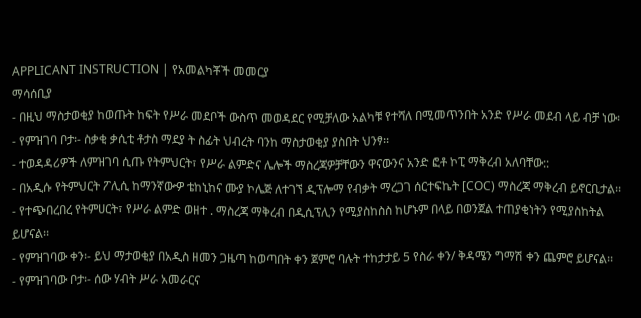APPLICANT INSTRUCTION | የአመልካቾች መመርያ
ማሳሰቢያ
- በዚህ ማስታወቂያ ከወጡት ከፍት የሥራ መደቦች ውስጥ መወዳደር የሚቻለው አልካቹ የተሻለ በሚመጥንበት አንድ የሥራ መደብ ላይ ብቻ ነው፡
- የምዝገባ ቦታ፡- ስቃቂ ቃሲቲ ቶታስ ማደያ ት ስፊት ህብረት ባንከ ማስታወቂያ ያስበት ህንፃ፡፡
- ተወዳዳሪዎች ለምዝገባ ሲጡ የትምህርት፣ የሥራ ልምድና ሌሎች ማስረጃዎቻቸውን ዋናውንና አንድ ፎቶ ኮፒ ማቅረብ አለባቸው::
- በአዲሱ የትምህርት ፖሊሲ ከማንኛውዏ ቴከኒከና ሙያ ኮሌጅ ለተገኘ ዲፕሎማ የብቃት ማረጋገ ሰርተፍኬት [COC) ማስረጃ ማቅረብ ይኖርቢታል፡፡
- የተጭበረበረ የትምሀርት፣ የሥራ ልምድ ወዘተ . ማስረጃ ማቅረብ በዲሲፕሊን የሚያስከስስ ከሆኑም በላይ በወንጀል ተጠያቂነትን የሚያስከትል ይሆናል፡፡
- የምዝገባው ቀን፡- ይህ ማታወቂያ በአዲስ ዘመን ጋዜጣ ከወጣበት ቀን ጀምሮ ባሉት ተከታታይ 5 የስራ ቀን/ ቅዳሜን ግማሽ ቀን ጨምሮ ይሆናል፡፡
- የምዝገባው ቦታ፡- ሰው ሃብት ሥራ አመራርና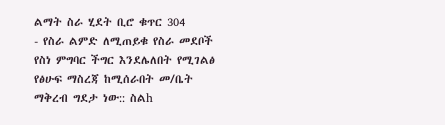ልማት ስራ ሂደት ቢሮ ቁጥር 304
- የስራ ልምድ ለሚጠይቁ የስራ መደቦች የስነ ምግባር ችግር እንደሌለበት የሚገልፅ የፅሁፍ ማስረጃ ከሚሰራበት መ/ቤት ማቅረብ ግደታ ነው:: ስልh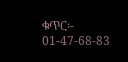ቁጥር፡- 01-47-68-83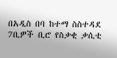በአዲስ በባ ከተማ ስስተዳደ 7ቢዎች ቢሮ የስቃቂ ቃሲቲ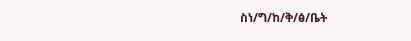ስነ/ግ/ከ/ቅ/ፅ/ቤት